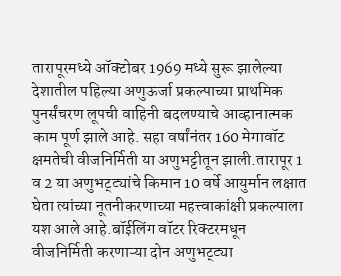तारापूरमध्ये ऑक्टोबर 1969 मध्ये सुरू झालेल्या देशातील पहिल्या अणुऊर्जा प्रकल्पाच्या प्राथमिक पुनर्संचरण लूपची वाहिनी बदलण्याचे आव्हानात्मक काम पूर्ण झाले आहे. सहा वर्षांनंतर 160 मेगावॉट क्षमतेची वीजनिर्मिती या अणुभट्टीतून झाली.तारापूर 1 व 2 या अणुभट्ट्यांचे किमान 10 वर्षे आयुर्मान लक्षात घेता त्यांच्या नूतनीकरणाच्या महत्त्वाकांक्षी प्रकल्पाला यश आले आहे.बॉईलिंग वॉटर रिक्टरमधून वीजनिर्मिती करणाऱ्या दोन अणुभट्ट्या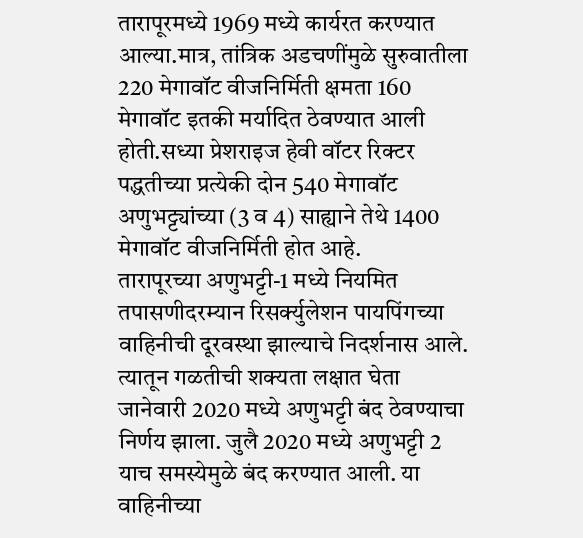तारापूरमध्ये 1969 मध्ये कार्यरत करण्यात आल्या.मात्र, तांत्रिक अडचणींमुळे सुरुवातीला 220 मेगावॉट वीजनिर्मिती क्षमता 160 मेगावॉट इतकी मर्यादित ठेवण्यात आली होती.सध्या प्रेशराइज हेवी वॉटर रिक्टर पद्धतीच्या प्रत्येकी दोन 540 मेगावॉट अणुभट्ट्यांच्या (3 व 4) साह्याने तेथे 1400 मेगावॉट वीजनिर्मिती होत आहे.
तारापूरच्या अणुभट्टी-1 मध्ये नियमित तपासणीदरम्यान रिसर्क्युलेशन पायपिंगच्या वाहिनीची दूरवस्था झाल्याचे निदर्शनास आले. त्यातून गळतीची शक्यता लक्षात घेता जानेवारी 2020 मध्ये अणुभट्टी बंद ठेवण्याचा निर्णय झाला. जुलै 2020 मध्ये अणुभट्टी 2 याच समस्येमुळे बंद करण्यात आली. या वाहिनीच्या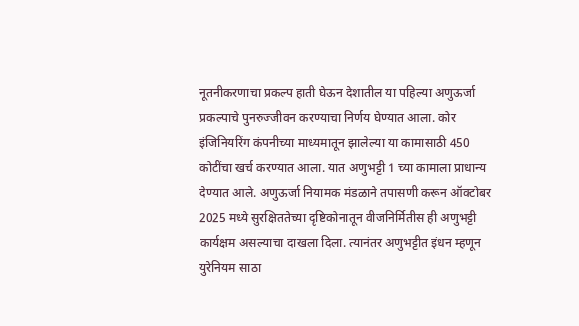नूतनीकरणाचा प्रकल्प हाती घेऊन देशातील या पहिल्या अणुऊर्जा प्रकल्पाचे पुनरुज्जीवन करण्याचा निर्णय घेण्यात आला. कोर इंजिनियरिंग कंपनीच्या माध्यमातून झालेल्या या कामासाठी 450 कोटींचा खर्च करण्यात आला. यात अणुभट्टी 1 च्या कामाला प्राधान्य देण्यात आले. अणुऊर्जा नियामक मंडळाने तपासणी करून ऑक्टोबर 2025 मध्ये सुरक्षिततेच्या दृष्टिकोनातून वीजनिर्मितीस ही अणुभट्टी कार्यक्षम असल्याचा दाखला दिला. त्यानंतर अणुभट्टीत इंधन म्हणून युरेनियम साठा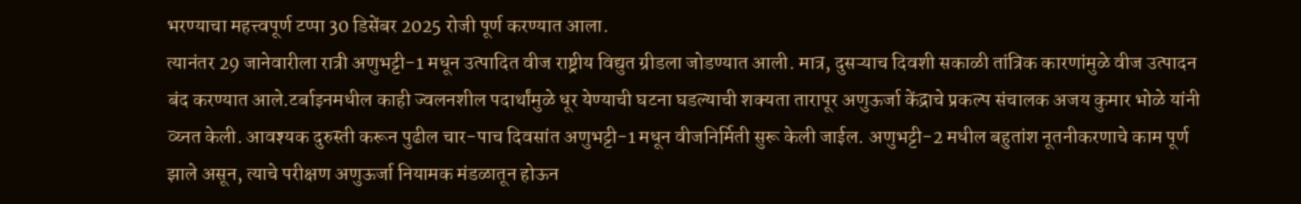भरण्याचा महत्त्वपूर्ण टप्पा 30 डिसेंबर 2025 रोजी पूर्ण करण्यात आला.
त्यानंतर 29 जानेवारीला रात्री अणुभट्टी-1 मधून उत्पादित वीज राष्ट्रीय विद्युत ग्रीडला जोडण्यात आली. मात्र, दुसऱ्याच दिवशी सकाळी तांत्रिक कारणांमुळे वीज उत्पादन बंद करण्यात आले.टर्बाइनमधील काही ज्वलनशील पदार्थांमुळे धूर येण्याची घटना घडल्याची शक्यता तारापूर अणुऊर्जा केंद्राचे प्रकल्प संचालक अजय कुमार भोळे यांनी व्य्नत केली. आवश्यक दुरुस्ती करून पुढील चार-पाच दिवसांत अणुभट्टी-1 मधून वीजनिर्मिती सुरू केली जाईल. अणुभट्टी-2 मधील बहुतांश नूतनीकरणाचे काम पूर्ण झाले असून, त्याचे परीक्षण अणुऊर्जा नियामक मंडळातून होऊन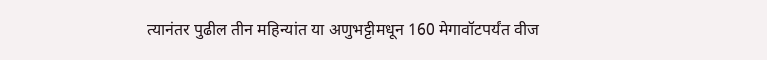त्यानंतर पुढील तीन महिन्यांत या अणुभट्टीमधून 160 मेगावॉटपर्यंत वीज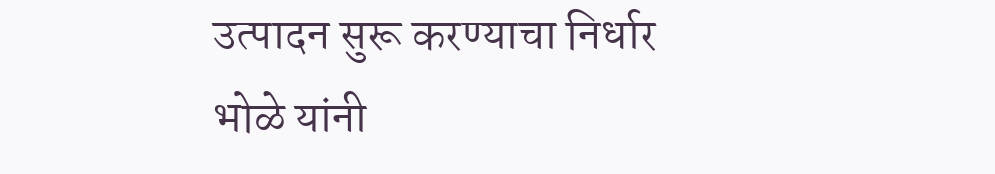उत्पादन सुरू करण्याचा निर्धार भोळे यांनी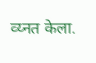व्य्नत केला.